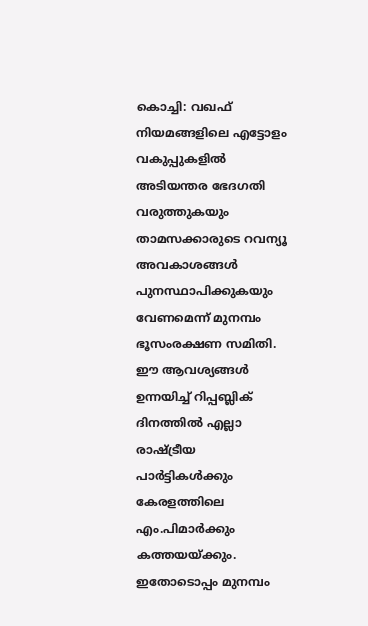കൊച്ചി: വഖഫ് നിയമങ്ങളിലെ എട്ടോളം വകുപ്പുകളിൽ അടിയന്തര ഭേദഗതി വരുത്തുകയും താമസക്കാരുടെ റവന്യൂ അവകാശങ്ങൾ പുനസ്ഥാപിക്കുകയും വേണമെന്ന് മുനമ്പം ഭൂസംരക്ഷണ സമിതി. ഈ ആവശ്യങ്ങൾ ഉന്നയിച്ച് റിപ്പബ്ലിക് ദിനത്തിൽ എല്ലാ രാഷ്ട്രീയ പാർട്ടികൾക്കും കേരളത്തിലെ എം.പിമാർക്കും കത്തയയ്ക്കും.
ഇതോടൊപ്പം മുനമ്പം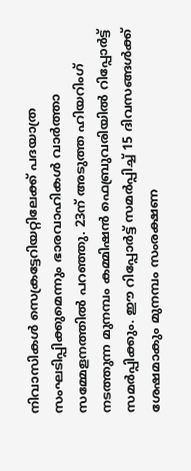നിവാസികൾ സെക്രട്ടേറിയറ്റിലേക്ക് പദയാത്ര സംഘടിപ്പിക്കുമെന്നും ഭാരവാഹികൾ വാർത്താ സമ്മേളനത്തിൽ പറഞ്ഞു. 23ന് അടുത്ത ഹിയറിംഗ് നടത്തുന്ന മുനമ്പം കമ്മിഷൻ ഫെബ്രുവരിയിൽ റിപ്പോർട്ട് സമർപ്പിക്കും. ഈ റിപ്പോർട്ട് സമർപ്പിച്ച് 15 ദിവസങ്ങൾക്ക് ശേഷമാകും മുനമ്പം സംരക്ഷണ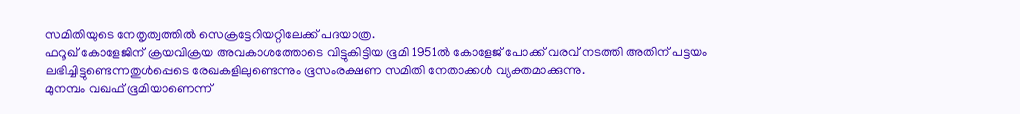സമിതിയുടെ നേതൃത്വത്തിൽ സെക്രട്ടേറിയറ്റിലേക്ക് പദയാത്ര.
ഫറൂഖ് കോളേജിന് ക്രയവിക്രയ അവകാശത്തോടെ വിട്ടുകിട്ടിയ ഭൂമി 1951ൽ കോളേജ് പോക്ക് വരവ് നടത്തി അതിന് പട്ടയം ലഭിച്ചിട്ടുണ്ടെന്നതുൾപ്പെടെ രേഖകളിലുണ്ടെന്നും ഭൂസംരക്ഷണ സമിതി നേതാക്കൾ വ്യക്തമാക്കുന്നു.
മുനമ്പം വഖഫ് ഭൂമിയാണെന്ന്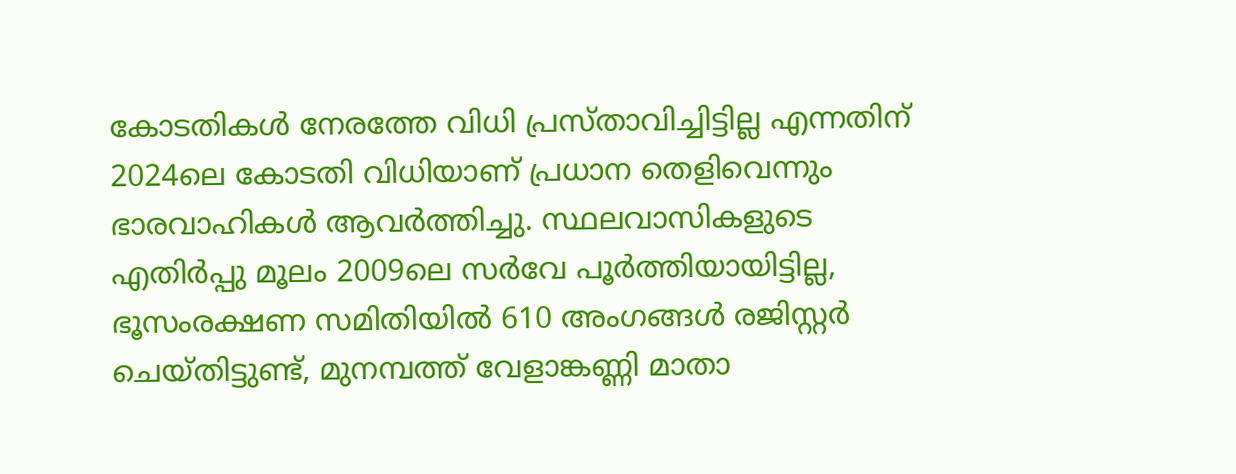കോടതികൾ നേരത്തേ വിധി പ്രസ്താവിച്ചിട്ടില്ല എന്നതിന് 2024ലെ കോടതി വിധിയാണ് പ്രധാന തെളിവെന്നും ഭാരവാഹികൾ ആവർത്തിച്ചു. സ്ഥലവാസികളുടെ എതിർപ്പു മൂലം 2009ലെ സർവേ പൂർത്തിയായിട്ടില്ല, ഭൂസംരക്ഷണ സമിതിയിൽ 610 അംഗങ്ങൾ രജിസ്റ്റർ ചെയ്തിട്ടുണ്ട്, മുനമ്പത്ത് വേളാങ്കണ്ണി മാതാ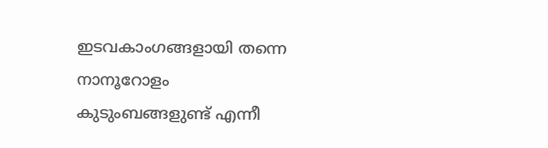ഇടവകാംഗങ്ങളായി തന്നെ നാനൂറോളം കുടുംബങ്ങളുണ്ട് എന്നീ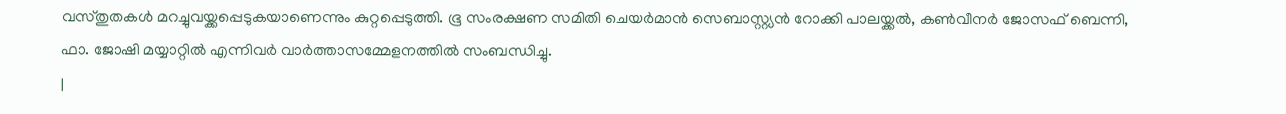വസ്തുതകൾ മറച്ചുവയ്ക്കപ്പെടുകയാണെന്നും കുറ്റപ്പെടുത്തി. ഭൂ സംരക്ഷണ സമിതി ചെയർമാൻ സെബാസ്റ്റ്യൻ റോക്കി പാലയ്ക്കൽ, കൺവീനർ ജോസഫ് ബെന്നി, ഫാ. ജോഷി മയ്യാറ്റിൽ എന്നിവർ വാർത്താസമ്മേളനത്തിൽ സംബന്ധിച്ചു.
|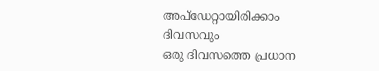അപ്ഡേറ്റായിരിക്കാം ദിവസവും
ഒരു ദിവസത്തെ പ്രധാന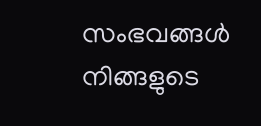സംഭവങ്ങൾ നിങ്ങളുടെ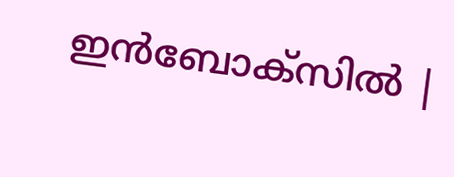ഇൻബോക്സിൽ |